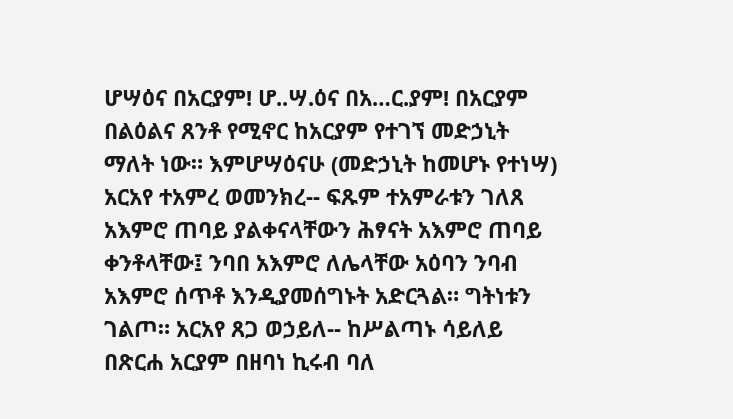ሆሣዕና በአርያም! ሆ..ሣ.ዕና በአ…ር.ያም! በአርያም በልዕልና ጸንቶ የሚኖር ከአርያም የተገኘ መድኃኒት ማለት ነው። እምሆሣዕናሁ (መድኃኒት ከመሆኑ የተነሣ) አርአየ ተአምረ ወመንክረ-- ፍጹም ተአምራቱን ገለጸ አእምሮ ጠባይ ያልቀናላቸውን ሕፃናት አእምሮ ጠባይ ቀንቶላቸው፤ ንባበ አእምሮ ለሌላቸው አዕባን ንባብ አእምሮ ሰጥቶ እንዲያመሰግኑት አድርጓል። ግትነቱን ገልጦ። አርአየ ጸጋ ወኃይለ-- ከሥልጣኑ ሳይለይ በጽርሐ አርያም በዘባነ ኪሩብ ባለ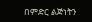በምድር ልጅነትን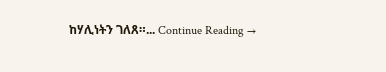ከሃሊነትን ገለጸ።... Continue Reading →